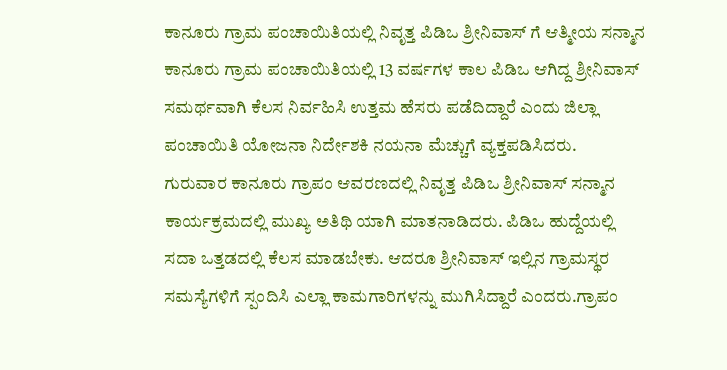ಕಾನೂರು ಗ್ರಾಮ ಪಂಚಾಯಿತಿಯಲ್ಲಿ ನಿವೃತ್ತ ಪಿಡಿಒ ಶ್ರೀನಿವಾಸ್ ಗೆ ಆತ್ಮೀಯ ಸನ್ಮಾನ
ಕಾನೂರು ಗ್ರಾಮ ಪಂಚಾಯಿತಿಯಲ್ಲಿ 13 ವರ್ಷಗಳ ಕಾಲ ಪಿಡಿಒ ಆಗಿದ್ದ ಶ್ರೀನಿವಾಸ್ ಸಮರ್ಥವಾಗಿ ಕೆಲಸ ನಿರ್ವಹಿಸಿ ಉತ್ತಮ ಹೆಸರು ಪಡೆದಿದ್ದಾರೆ ಎಂದು ಜಿಲ್ಲಾ ಪಂಚಾಯಿತಿ ಯೋಜನಾ ನಿರ್ದೇಶಕಿ ನಯನಾ ಮೆಚ್ಚುಗೆ ವ್ಯಕ್ತಪಡಿಸಿದರು.
ಗುರುವಾರ ಕಾನೂರು ಗ್ರಾಪಂ ಆವರಣದಲ್ಲಿ ನಿವೃತ್ತ ಪಿಡಿಒ ಶ್ರೀನಿವಾಸ್ ಸನ್ಮಾನ ಕಾರ್ಯಕ್ರಮದಲ್ಲಿ ಮುಖ್ಯ ಅತಿಥಿ ಯಾಗಿ ಮಾತನಾಡಿದರು. ಪಿಡಿಒ ಹುದ್ದೆಯಲ್ಲಿ ಸದಾ ಒತ್ತಡದಲ್ಲಿ ಕೆಲಸ ಮಾಡಬೇಕು. ಆದರೂ ಶ್ರೀನಿವಾಸ್ ಇಲ್ಲಿನ ಗ್ರಾಮಸ್ಥರ ಸಮಸ್ಯೆಗಳಿಗೆ ಸ್ಪಂದಿಸಿ ಎಲ್ಲಾ ಕಾಮಗಾರಿಗಳನ್ನು ಮುಗಿಸಿದ್ದಾರೆ ಎಂದರು.ಗ್ರಾಪಂ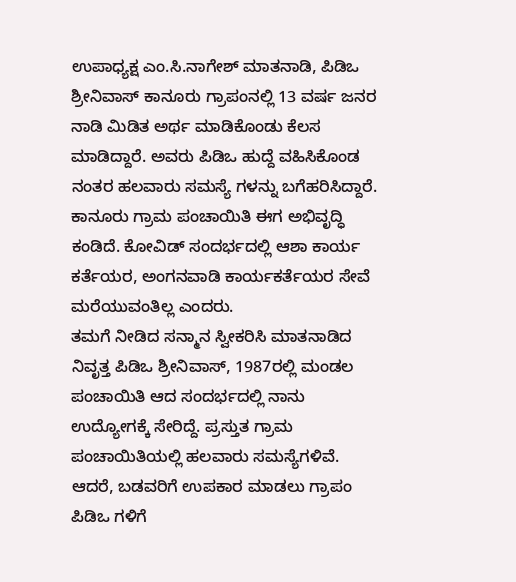ಉಪಾಧ್ಯಕ್ಷ ಎಂ.ಸಿ.ನಾಗೇಶ್ ಮಾತನಾಡಿ, ಪಿಡಿಒ ಶ್ರೀನಿವಾಸ್ ಕಾನೂರು ಗ್ರಾಪಂನಲ್ಲಿ 13 ವರ್ಷ ಜನರ ನಾಡಿ ಮಿಡಿತ ಅರ್ಥ ಮಾಡಿಕೊಂಡು ಕೆಲಸ ಮಾಡಿದ್ದಾರೆ. ಅವರು ಪಿಡಿಒ ಹುದ್ದೆ ವಹಿಸಿಕೊಂಡ ನಂತರ ಹಲವಾರು ಸಮಸ್ಯೆ ಗಳನ್ನು ಬಗೆಹರಿಸಿದ್ದಾರೆ. ಕಾನೂರು ಗ್ರಾಮ ಪಂಚಾಯಿತಿ ಈಗ ಅಭಿವೃದ್ಧಿ ಕಂಡಿದೆ. ಕೋವಿಡ್ ಸಂದರ್ಭದಲ್ಲಿ ಆಶಾ ಕಾರ್ಯ ಕರ್ತೆಯರ, ಅಂಗನವಾಡಿ ಕಾರ್ಯಕರ್ತೆಯರ ಸೇವೆ ಮರೆಯುವಂತಿಲ್ಲ ಎಂದರು.
ತಮಗೆ ನೀಡಿದ ಸನ್ಮಾನ ಸ್ವೀಕರಿಸಿ ಮಾತನಾಡಿದ ನಿವೃತ್ತ ಪಿಡಿಒ ಶ್ರೀನಿವಾಸ್, 1987ರಲ್ಲಿ ಮಂಡಲ ಪಂಚಾಯಿತಿ ಆದ ಸಂದರ್ಭದಲ್ಲಿ ನಾನು ಉದ್ಯೋಗಕ್ಕೆ ಸೇರಿದ್ದೆ. ಪ್ರಸ್ತುತ ಗ್ರಾಮ ಪಂಚಾಯಿತಿಯಲ್ಲಿ ಹಲವಾರು ಸಮಸ್ಯೆಗಳಿವೆ. ಆದರೆ, ಬಡವರಿಗೆ ಉಪಕಾರ ಮಾಡಲು ಗ್ರಾಪಂ ಪಿಡಿಒ ಗಳಿಗೆ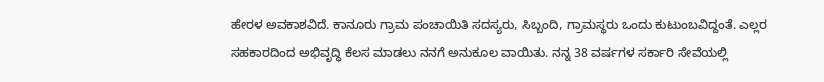ಹೇರಳ ಅವಕಾಶವಿದೆ. ಕಾನೂರು ಗ್ರಾಮ ಪಂಚಾಯಿತಿ ಸದಸ್ಯರು, ಸಿಬ್ಬಂದಿ, ಗ್ರಾಮಸ್ಥರು ಒಂದು ಕುಟುಂಬವಿದ್ದಂತೆ. ಎಲ್ಲರ ಸಹಕಾರದಿಂದ ಅಭಿವೃದ್ಧಿ ಕೆಲಸ ಮಾಡಲು ನನಗೆ ಅನುಕೂಲ ವಾಯಿತು. ನನ್ನ 38 ವರ್ಷಗಳ ಸರ್ಕಾರಿ ಸೇವೆಯಲ್ಲಿ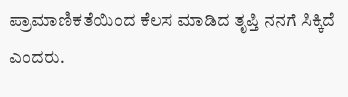ಪ್ರಾಮಾಣಿಕತೆಯಿಂದ ಕೆಲಸ ಮಾಡಿದ ತೃಪ್ತಿ ನನಗೆ ಸಿಕ್ಕಿದೆ ಎಂದರು.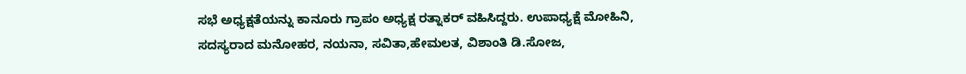ಸಭೆ ಅಧ್ಯಕ್ಷತೆಯನ್ನು ಕಾನೂರು ಗ್ರಾಪಂ ಅಧ್ಯಕ್ಷ ರತ್ನಾಕರ್ ವಹಿಸಿದ್ದರು. ಉಪಾಧ್ಯಕ್ಷೆ ಮೋಹಿನಿ, ಸದಸ್ಯರಾದ ಮನೋಹರ, ನಯನಾ, ಸವಿತಾ,ಹೇಮಲತ, ವಿಶಾಂತಿ ಡಿ.ಸೋಜ,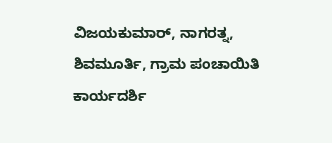ವಿಜಯಕುಮಾರ್, ನಾಗರತ್ನ, ಶಿವಮೂರ್ತಿ, ಗ್ರಾಮ ಪಂಚಾಯಿತಿ ಕಾರ್ಯದರ್ಶಿ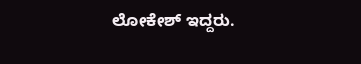ಲೋಕೇಶ್ ಇದ್ದರು.